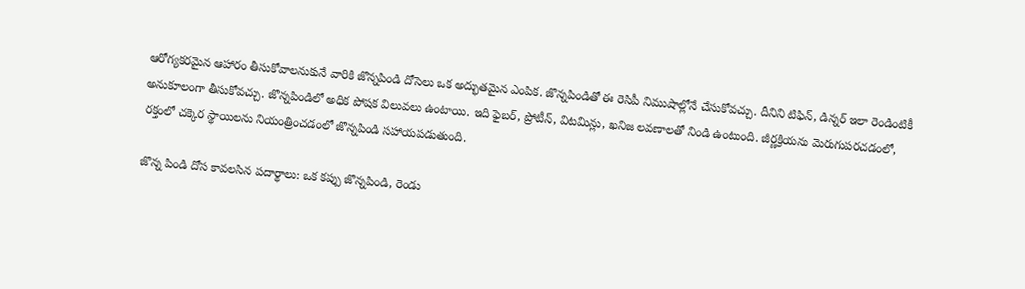ఆరోగ్యకరమైన ఆహారం తీసుకోవాలనుకునే వారికి జొన్నపిండి దోసెలు ఒక అద్భుతమైన ఎంపిక. జొన్నపిండితో ఈ రెసిపీ నిముషాల్లోనే చేసుకోవచ్చు. దీనిని టిఫిన్, డిన్నర్ ఇలా రెండింటికీ అనుకూలంగా తీసుకోవచ్చు. జొన్నపిండిలో అధిక పోషక విలువలు ఉంటాయి. ఇది ఫైబర్, ప్రోటీన్, విటమిన్లు, ఖనిజ లవణాలతో నిండి ఉంటుంది. జీర్ణక్రియను మెరుగుపరచడంలో, రక్తంలో చక్కెర స్థాయిలను నియంత్రించడంలో జొన్నపిండి సహాయపడుతుంది.

జొన్న పిండి దోస కావలసిన పదార్థాలు: ఒక కప్పు జొన్నపిండి, రెండు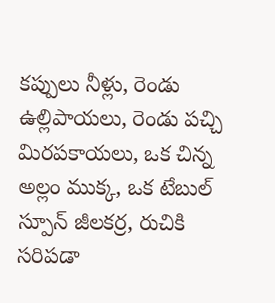కప్పులు నీళ్లు, రెండు ఉల్లిపాయలు, రెండు పచ్చి మిరపకాయలు, ఒక చిన్న అల్లం ముక్క, ఒక టేబుల్ స్పూన్ జీలకర్ర, రుచికి సరిపడా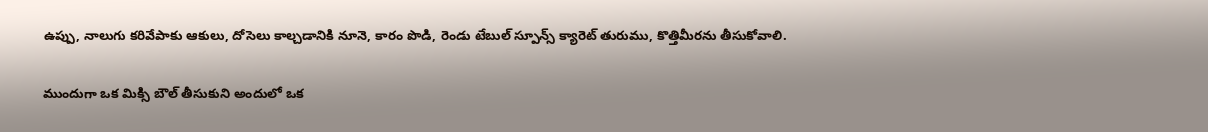ఉప్పు, నాలుగు కరివేపాకు ఆకులు, దోసెలు కాల్చడానికి నూనె, కారం పొడి, రెండు టేబుల్ స్పూన్స్ క్యారెట్ తురుము, కొత్తిమీరను తీసుకోవాలి.

ముందుగా ఒక మిక్సి బౌల్ తీసుకుని అందులో ఒక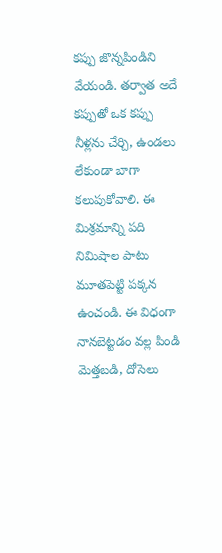కప్పు జొన్నపిండిని వేయండి. తర్వాత అదే కప్పుతో ఒక కప్పు నీళ్లను చేర్చి, ఉండలు లేకుండా బాగా కలుపుకోవాలి. ఈ మిశ్రమాన్ని పది నిమిషాల పాటు మూతపెట్టి పక్కన ఉంచండి. ఈ విధంగా నానబెట్టడం వల్ల పిండి మెత్తబడి, దోసెలు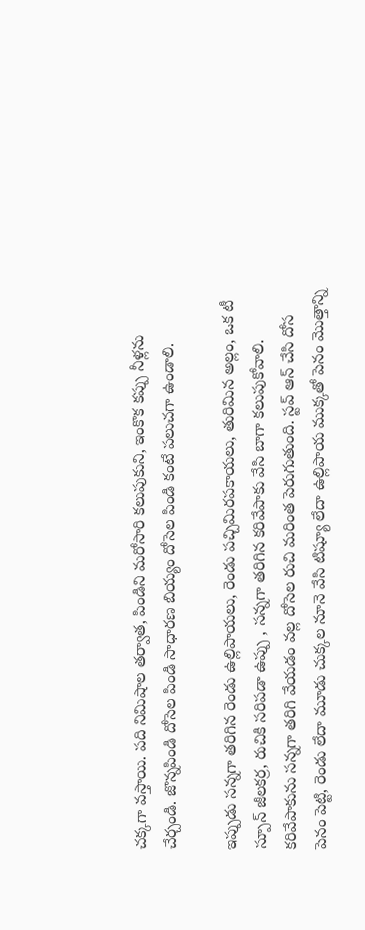చక్కగా వస్తాయి. పది నిమిషాల తర్వాత, పిండిని మరోసారి కలుపుకుని, ఇంకొక కప్పు నీళ్లను చేర్చండి. జొన్నపిండి దోసెల పిండి సాధారణ బియ్యం దోసెల పిండి కంటే పలుచగా ఉండాలి.

ఇప్పుడు సన్నగా తరిగిన రెండు ఉల్లిపాయలు, రెండు పచ్చిమిరపకాయలు, తురిమిన అల్లం, ఒక టీ స్పూన్ జీలకర్ర, రుచికి సరిపడా ఉప్పు , సన్నగా తరిగిన కరివేపాకు వేసి బాగా కలుపుకోవాలి. కరివేపాకును సన్నగా తరిగి వేయడం వల్ల దోసెల రుచి మరింత పెరుగుతుంది. స్టవ్ ఆన్ చేసి దోస పెనం పెట్టి, రెండు లేదా మూడు చుక్కల నూనె వేసి టిష్యూ లేదా ఉల్లిపాయ ముక్కతో పెనం మొత్తాన్ని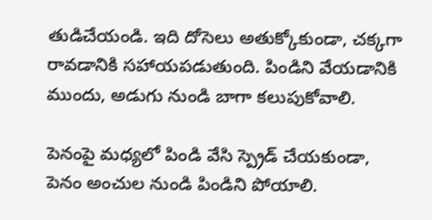తుడిచేయండి. ఇది దోసెలు అతుక్కోకుండా, చక్కగా రావడానికి సహాయపడుతుంది. పిండిని వేయడానికి ముందు, అడుగు నుండి బాగా కలుపుకోవాలి.

పెనంపై మధ్యలో పిండి వేసి స్ప్రెడ్ చేయకుండా, పెనం అంచుల నుండి పిండిని పోయాలి.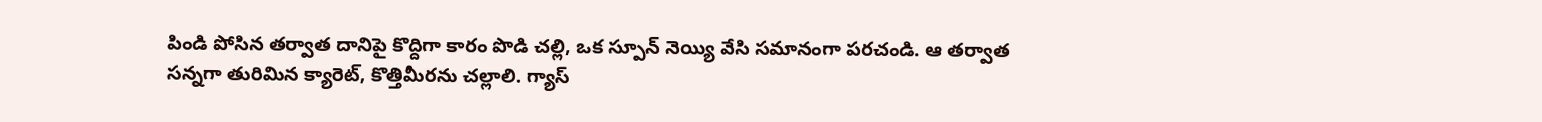పిండి పోసిన తర్వాత దానిపై కొద్దిగా కారం పొడి చల్లి, ఒక స్పూన్ నెయ్యి వేసి సమానంగా పరచండి. ఆ తర్వాత సన్నగా తురిమిన క్యారెట్, కొత్తిమీరను చల్లాలి. గ్యాస్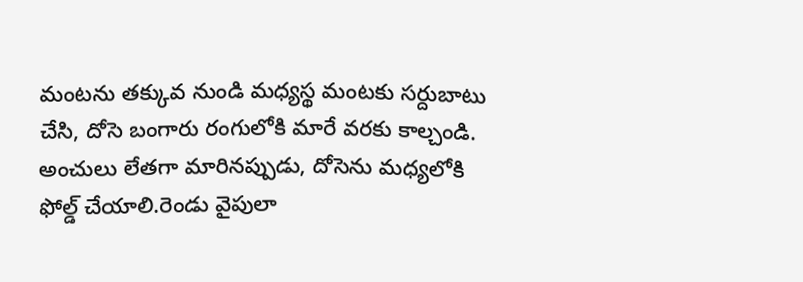మంటను తక్కువ నుండి మధ్యస్థ మంటకు సర్దుబాటు చేసి, దోసె బంగారు రంగులోకి మారే వరకు కాల్చండి. అంచులు లేతగా మారినప్పుడు, దోసెను మధ్యలోకి ఫోల్డ్ చేయాలి.రెండు వైపులా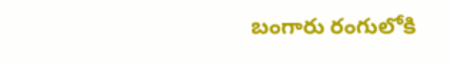బంగారు రంగులోకి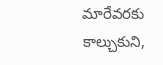మారేవరకు కాల్చుకుని,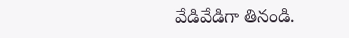వేడివేడిగా తినండి.